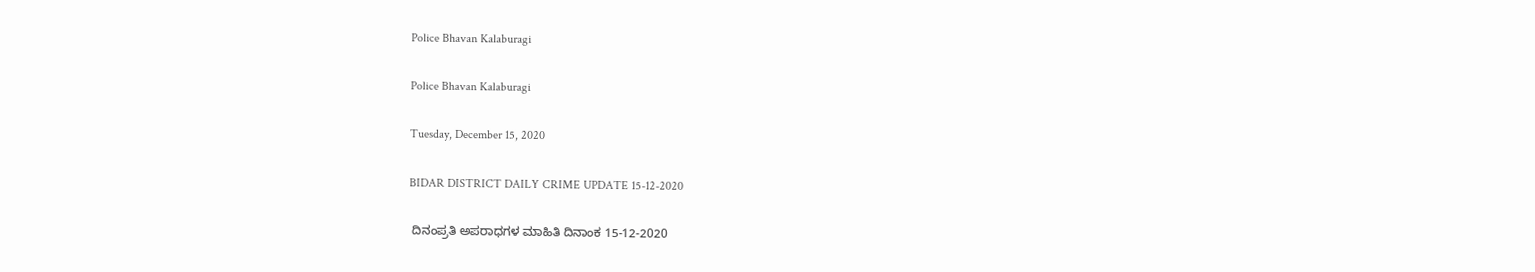Police Bhavan Kalaburagi

Police Bhavan Kalaburagi

Tuesday, December 15, 2020

BIDAR DISTRICT DAILY CRIME UPDATE 15-12-2020

 ದಿನಂಪ್ರತಿ ಅಪರಾಧಗಳ ಮಾಹಿತಿ ದಿನಾಂಕ 15-12-2020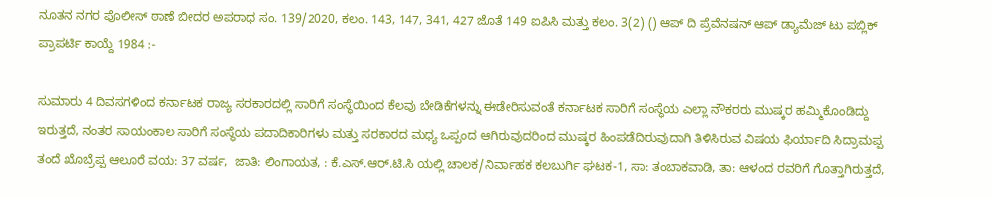ನೂತನ ನಗರ ಪೊಲೀಸ್ ಠಾಣೆ ಬೀದರ ಅಪರಾಧ ಸಂ. 139/2020, ಕಲಂ. 143, 147, 341, 427 ಜೊತೆ 149 ಐಪಿಸಿ ಮತ್ತು ಕಲಂ. 3(2) () ಆಪ್ ದಿ ಪ್ರೆವೆನಷನ್ ಆಪ್ ಡ್ಯಾಮೆಜ್ ಟು ಪಬ್ಲಿಕ್ ಪ್ರಾಪರ್ಟಿ ಕಾಯ್ದೆ 1984 :-

ಸುಮಾರು 4 ದಿವಸಗಳಿಂದ ಕರ್ನಾಟಕ ರಾಜ್ಯ ಸರಕಾರದಲ್ಲಿ ಸಾರಿಗೆ ಸಂಸ್ಥೆಯಿಂದ ಕೆಲವು ಬೇಡಿಕೆಗಳನ್ನು ಈಡೇರಿಸುವಂತೆ ಕರ್ನಾಟಕ ಸಾರಿಗೆ ಸಂಸ್ಥೆಯ ಎಲ್ಲಾ ನೌಕರರು ಮುಷ್ಕರ ಹಮ್ಮಿಕೊಂಡಿದ್ದು ಇರುತ್ತದೆ, ನಂತರ ಸಾಯಂಕಾಲ ಸಾರಿಗೆ ಸಂಸ್ಥೆಯ ಪದಾದಿಕಾರಿಗಳು ಮತ್ತು ಸರಕಾರದ ಮಧ್ಯ ಒಪ್ಪಂದ ಆಗಿರುವುದರಿಂದ ಮುಷ್ಕರ ಹಿಂಪಡೆದಿರುವುದಾಗಿ ತಿಳಿಸಿರುವ ವಿಷಯ ಫಿರ್ಯಾದಿ ಸಿದ್ರಾಮಪ್ಪ ತಂದೆ ಖೊಬ್ರೆಪ್ಪ ಆಲೂರೆ ವಯ: 37 ವರ್ಷ,  ಜಾತಿ: ಲಿಂಗಾಯತ, : ಕೆ.ಎಸ್.ಆರ್.ಟಿ.ಸಿ ಯಲ್ಲಿ ಚಾಲಕ/ನಿರ್ವಾಹಕ ಕಲಬುರ್ಗಿ ಘಟಕ-1, ಸಾ: ತಂಬಾಕವಾಡಿ, ತಾ: ಆಳಂದ ರವರಿಗೆ ಗೊತ್ತಾಗಿರುತ್ತದೆ,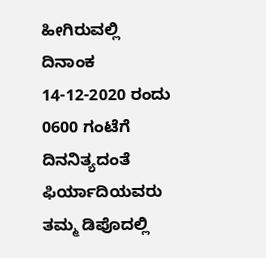ಹೀಗಿರುವಲ್ಲಿ ದಿನಾಂಕ 14-12-2020 ರಂದು 0600 ಗಂಟೆಗೆ ದಿನನಿತ್ಯದಂತೆ ಫಿರ್ಯಾದಿಯವರು ತಮ್ಮ ಡಿಪೊದಲ್ಲಿ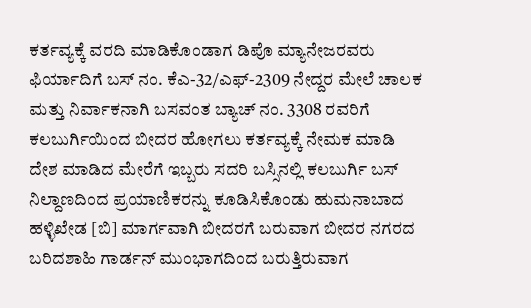ಕರ್ತವ್ಯಕ್ಕೆ ವರದಿ ಮಾಡಿಕೊಂಡಾಗ ಡಿಪೊ ಮ್ಯಾನೇಜರವರು ಫಿರ್ಯಾದಿಗೆ ಬಸ್ ನಂ. ಕೆಎ-32/ಎಫ್-2309 ನೇದ್ದರ ಮೇಲೆ ಚಾಲಕ ಮತ್ತು ನಿರ್ವಾಕನಾಗಿ ಬಸವಂತ ಬ್ಯಾಚ್ ನಂ. 3308 ರವರಿಗೆ ಕಲಬುರ್ಗಿಯಿಂದ ಬೀದರ ಹೋಗಲು ಕರ್ತವ್ಯಕ್ಕೆ ನೇಮಕ ಮಾಡಿ ದೇಶ ಮಾಡಿದ ಮೇರೆಗೆ ಇಬ್ಬರು ಸದರಿ ಬಸ್ಸಿನಲ್ಲಿ ಕಲಬುರ್ಗಿ ಬಸ್ ನಿಲ್ದಾಣದಿಂದ ಪ್ರಯಾಣಿಕರನ್ನು ಕೂಡಿಸಿಕೊಂಡು ಹುಮನಾಬಾದ ಹಳ್ಳಿಖೇಡ [ಬಿ] ಮಾರ್ಗವಾಗಿ ಬೀದರಗೆ ಬರುವಾಗ ಬೀದರ ನಗರದ ಬರಿದಶಾಹಿ ಗಾರ್ಡನ್ ಮುಂಭಾಗದಿಂದ ಬರುತ್ತಿರುವಾಗ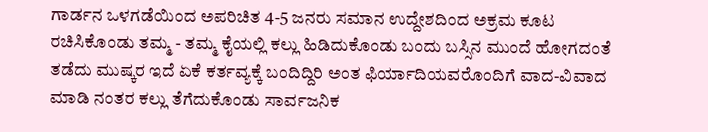ಗಾರ್ಡನ ಒಳಗಡೆಯಿಂದ ಅಪರಿಚಿತ 4-5 ಜನರು ಸಮಾನ ಉದ್ದೇಶದಿಂದ ಅಕ್ರಮ ಕೂಟ ರಚಿಸಿಕೊಂಡು ತಮ್ಮ - ತಮ್ಮ ಕೈಯಲ್ಲಿ ಕಲ್ಲು ಹಿಡಿದುಕೊಂಡು ಬಂದು ಬಸ್ಸಿನ ಮುಂದೆ ಹೋಗದಂತೆ ತಡೆದು ಮುಷ್ಕರ ಇದೆ ಏಕೆ ಕರ್ತವ್ಯಕ್ಕೆ ಬಂದಿದ್ದಿರಿ ಅಂತ ಫಿರ್ಯಾದಿಯವರೊಂದಿಗೆ ವಾದ-ವಿವಾದ ಮಾಡಿ ನಂತರ ಕಲ್ಲು ತೆಗೆದುಕೊಂಡು ಸಾರ್ವಜನಿಕ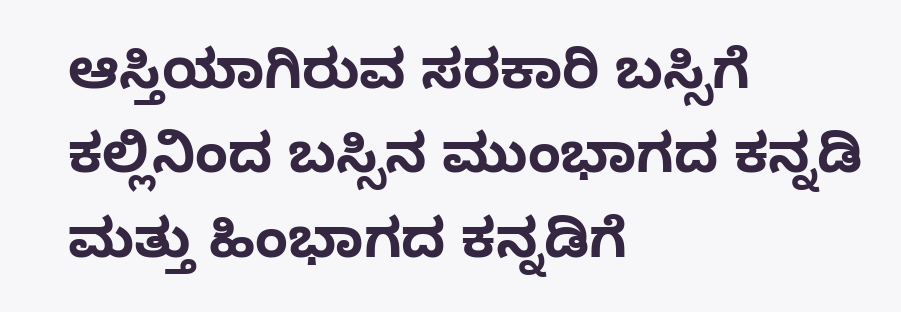ಆಸ್ತಿಯಾಗಿರುವ ಸರಕಾರಿ ಬಸ್ಸಿಗೆ ಕಲ್ಲಿನಿಂದ ಬಸ್ಸಿನ ಮುಂಭಾಗದ ಕನ್ನಡಿ ಮತ್ತು ಹಿಂಭಾಗದ ಕನ್ನಡಿಗೆ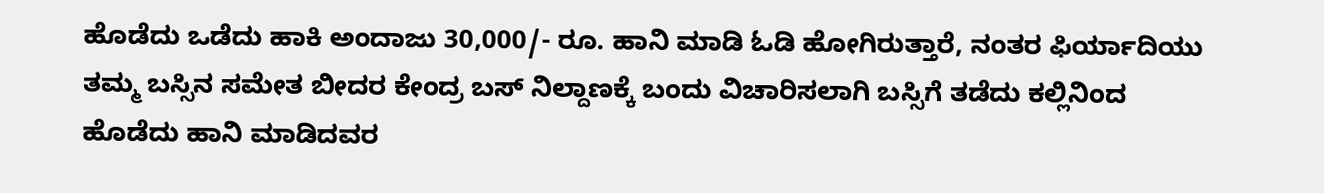ಹೊಡೆದು ಒಡೆದು ಹಾಕಿ ಅಂದಾಜು 30,000/- ರೂ. ಹಾನಿ ಮಾಡಿ ಓಡಿ ಹೋಗಿರುತ್ತಾರೆ, ನಂತರ ಫಿರ್ಯಾದಿಯು ತಮ್ಮ ಬಸ್ಸಿನ ಸಮೇತ ಬೀದರ ಕೇಂದ್ರ ಬಸ್ ನಿಲ್ದಾಣಕ್ಕೆ ಬಂದು ವಿಚಾರಿಸಲಾಗಿ ಬಸ್ಸಿಗೆ ತಡೆದು ಕಲ್ಲಿನಿಂದ ಹೊಡೆದು ಹಾನಿ ಮಾಡಿದವರ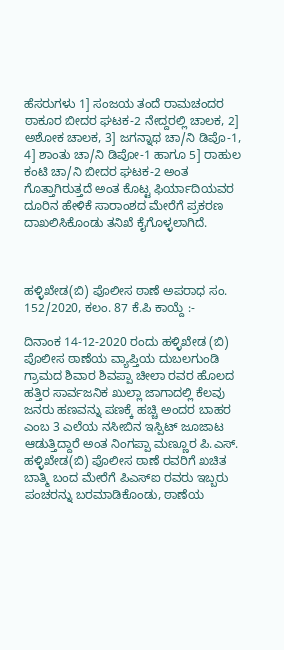ಹೆಸರುಗಳು 1] ಸಂಜಯ ತಂದೆ ರಾಮಚಂದರ ಠಾಕೂರ ಬೀದರ ಘಟಕ-2 ನೇದ್ದರಲ್ಲಿ ಚಾಲಕ, 2] ಅಶೋಕ ಚಾಲಕ, 3] ಜಗನ್ನಾಥ ಚಾ/ನಿ ಡಿಪೊ-1, 4] ಶಾಂತು ಚಾ/ನಿ ಡಿಪೋ-1 ಹಾಗೂ 5] ರಾಹುಲ ಕಂಟಿ ಚಾ/ನಿ ಬೀದರ ಘಟಕ-2 ಅಂತ ಗೊತ್ತಾಗಿರುತ್ತದೆ ಅಂತ ಕೊಟ್ಟ ಫಿರ್ಯಾದಿಯವರ ದೂರಿನ ಹೇಳಿಕೆ ಸಾರಾಂಶದ ಮೇರೆಗೆ ಪ್ರಕರಣ ದಾಖಲಿಸಿಕೊಂಡು ತನಿಖೆ ಕೈಗೊಳ್ಳಲಾಗಿದೆ.



ಹಳ್ಳಿಖೇಡ(ಬಿ) ಪೊಲೀಸ ಠಾಣೆ ಅಪರಾಧ ಸಂ. 152/2020, ಕಲಂ. 87 ಕೆ.ಪಿ ಕಾಯ್ದೆ :-

ದಿನಾಂಕ 14-12-2020 ರಂದು ಹಳ್ಳಿಖೇಡ (ಬಿ) ಪೊಲೀಸ ಠಾಣೆಯ ವ್ಯಾಪ್ತಿಯ ದುಬಲಗುಂಡಿ ಗ್ರಾಮದ ಶಿವಾರ ಶಿವಪ್ಪಾ ಚೀಲಾ ರವರ ಹೊಲದ ಹತ್ತಿರ ಸಾರ್ವಜನಿಕ ಖುಲ್ಲಾ ಜಾಗಾದಲ್ಲಿ ಕೆಲವು ಜನರು ಹಣವನ್ನು ಪಣಕ್ಕೆ ಹಚ್ಚಿ ಅಂದರ ಬಾಹರ ಎಂಬ 3 ಎಲೆಯ ನಸೀಬಿನ ಇಸ್ಪಿಟ್ ಜೂಜಾಟ ಆಡುತ್ತಿದ್ದಾರೆ ಅಂತ ನಿಂಗಪ್ಪಾ ಮಣ್ಣೂರ ಪಿ.ಎಸ್. ಹಳ್ಳಿಖೇಡ(ಬಿ) ಪೊಲೀಸ ಠಾಣೆ ರವರಿಗೆ ಖಚಿತ ಬಾತ್ಮಿ ಬಂದ ಮೇರೆಗೆ ಪಿಎಸ್ಐ ರವರು ಇಬ್ಬರು ಪಂಚರನ್ನು ಬರಮಾಡಿಕೊಂಡು, ಠಾಣೆಯ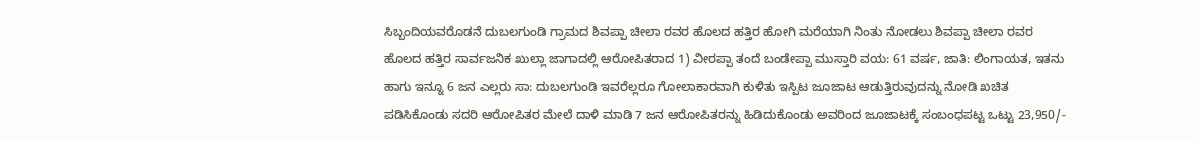ಸಿಬ್ಬಂದಿಯವರೊಡನೆ ದುಬಲಗುಂಡಿ ಗ್ರಾಮದ ಶಿವಪ್ಪಾ ಚೀಲಾ ರವರ ಹೊಲದ ಹತ್ತಿರ ಹೋಗಿ ಮರೆಯಾಗಿ ನಿಂತು ನೋಡಲು ಶಿವಪ್ಪಾ ಚೀಲಾ ರವರ ಹೊಲದ ಹತ್ತಿರ ಸಾರ್ವಜನಿಕ ಖುಲ್ಲಾ ಜಾಗಾದಲ್ಲಿ ಆರೋಪಿತರಾದ 1) ವೀರಪ್ಪಾ ತಂದೆ ಬಂಡೇಪ್ಪಾ ಮುಸ್ತಾರಿ ವಯ: 61 ವರ್ಷ, ಜಾತಿ: ಲಿಂಗಾಯತ, ಇತನು ಹಾಗು ಇನ್ನೂ 6 ಜನ ಎಲ್ಲರು ಸಾ: ದುಬಲಗುಂಡಿ ಇವರೆಲ್ಲರೂ ಗೋಲಾಕಾರವಾಗಿ ಕುಳಿತು ಇಸ್ಪಿಟ ಜೂಜಾಟ ಆಡುತ್ತಿರುವುದನ್ನು ನೋಡಿ ಖಚಿತ ಪಡಿಸಿಕೊಂಡು ಸದರಿ ಆರೋಪಿತರ ಮೇಲೆ ದಾಳಿ ಮಾಡಿ 7 ಜನ ಆರೋಪಿತರನ್ನು ಹಿಡಿದುಕೊಂಡು ಅವರಿಂದ ಜೂಜಾಟಕ್ಕೆ ಸಂಬಂಧಪಟ್ಟ ಒಟ್ಟು 23,950/-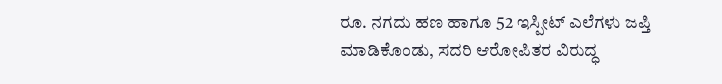ರೂ. ನಗದು ಹಣ ಹಾಗೂ 52 ಇಸ್ಪೀಟ್ ಎಲೆಗಳು ಜಪ್ತಿ ಮಾಡಿಕೊಂಡು, ಸದರಿ ಆರೋಪಿತರ ವಿರುದ್ಧ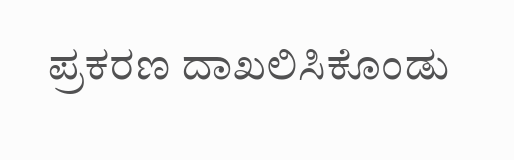ಪ್ರಕರಣ ದಾಖಲಿಸಿಕೊಂಡು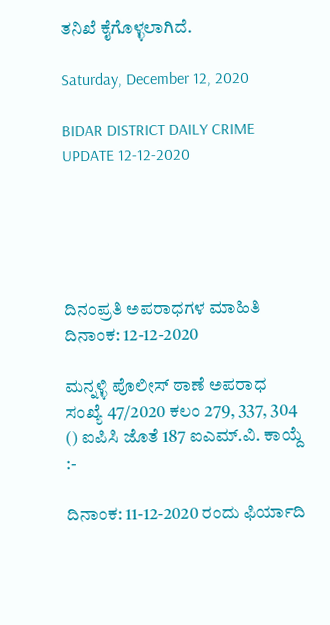ತನಿಖೆ ಕೈಗೊಳ್ಳಲಾಗಿದೆ.

Saturday, December 12, 2020

BIDAR DISTRICT DAILY CRIME UPDATE 12-12-2020





ದಿನಂಪ್ರತಿ ಅಪರಾಧಗಳ ಮಾಹಿತಿ ದಿನಾಂಕ: 12-12-2020

ಮನ್ನಳ್ಳಿ ಪೊಲೀಸ್ ಠಾಣೆ ಅಪರಾಧ ಸಂಖ್ಯೆ 47/2020 ಕಲಂ 279, 337, 304 () ಐಪಿಸಿ ಜೊತೆ 187 ಐಎಮ್.ವಿ. ಕಾಯ್ದೆ :-

ದಿನಾಂಕ: 11-12-2020 ರಂದು ಫಿರ್ಯಾದಿ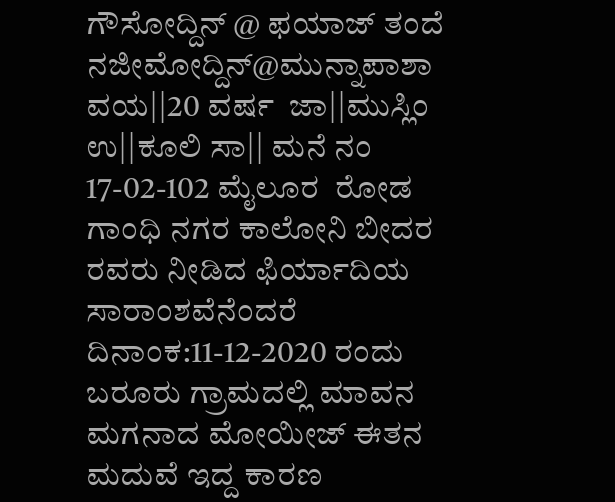ಗೌಸೋದ್ದಿನ್ @ ಫಯಾಜ್ ತಂದೆ ನಜೀಮೋದ್ದಿನ್@ಮುನ್ನಾಪಾಶಾ ವಯ||20 ವರ್ಷ  ಜಾ||ಮುಸ್ಲಿಂ ಉ||ಕೂಲಿ ಸಾ|| ಮನೆ ನಂ 17-02-102 ಮೈಲೂರ  ರೋಡ ಗಾಂಧಿ ನಗರ ಕಾಲೋನಿ ಬೀದರ ರವರು ನೀಡಿದ ಫಿರ್ಯಾದಿಯ ಸಾರಾಂಶವೆನೆಂದರೆ ದಿನಾಂಕ:11-12-2020 ರಂದು ಬರೂರು ಗ್ರಾಮದಲ್ಲಿ ಮಾವನ ಮಗನಾದ ಮೋಯೀಜ್ ಈತನ ಮದುವೆ ಇದ್ದ ಕಾರಣ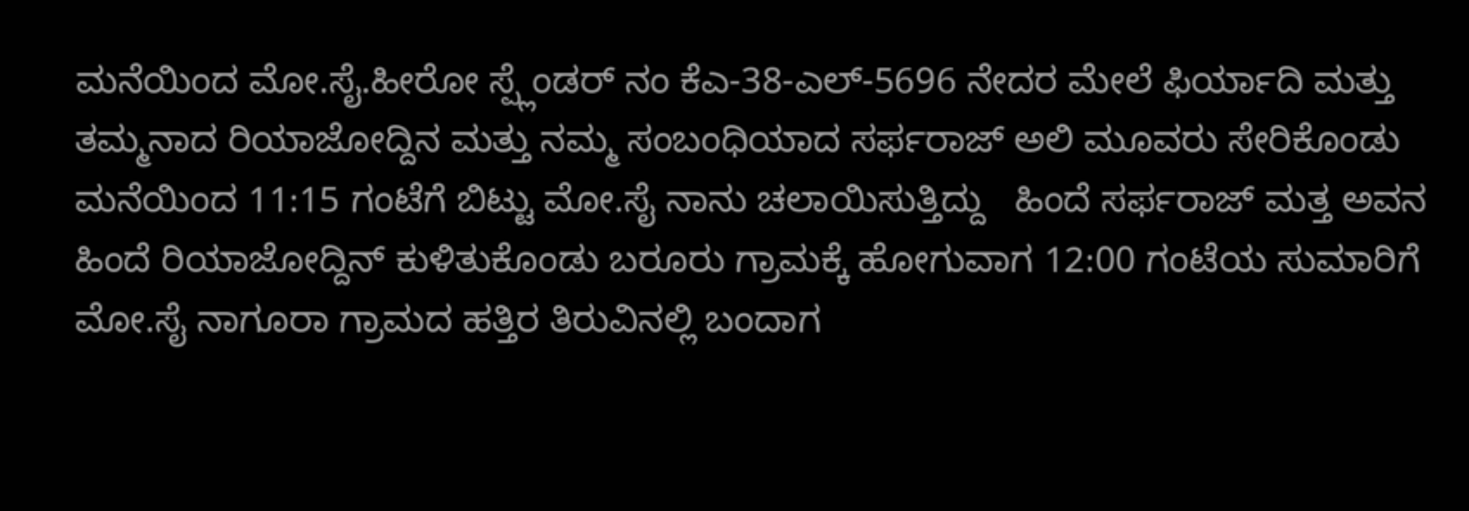ಮನೆಯಿಂದ ಮೋ.ಸೈ.ಹೀರೋ ಸ್ಪ್ಲೆಂಡರ್ ನಂ ಕೆಎ-38-ಎಲ್-5696 ನೇದರ ಮೇಲೆ ಫಿರ್ಯಾದಿ ಮತ್ತು  ತಮ್ಮನಾದ ರಿಯಾಜೋದ್ದಿನ ಮತ್ತು ನಮ್ಮ ಸಂಬಂಧಿಯಾದ ಸರ್ಫರಾಜ್ ಅಲಿ ಮೂವರು ಸೇರಿಕೊಂಡು ಮನೆಯಿಂದ 11:15 ಗಂಟೆಗೆ ಬಿಟ್ಟು ಮೋ.ಸೈ ನಾನು ಚಲಾಯಿಸುತ್ತಿದ್ದು   ಹಿಂದೆ ಸರ್ಫರಾಜ್ ಮತ್ತ ಅವನ ಹಿಂದೆ ರಿಯಾಜೋದ್ದಿನ್ ಕುಳಿತುಕೊಂಡು ಬರೂರು ಗ್ರಾಮಕ್ಕೆ ಹೋಗುವಾಗ 12:00 ಗಂಟೆಯ ಸುಮಾರಿಗೆ   ಮೋ.ಸೈ ನಾಗೂರಾ ಗ್ರಾಮದ ಹತ್ತಿರ ತಿರುವಿನಲ್ಲಿ ಬಂದಾಗ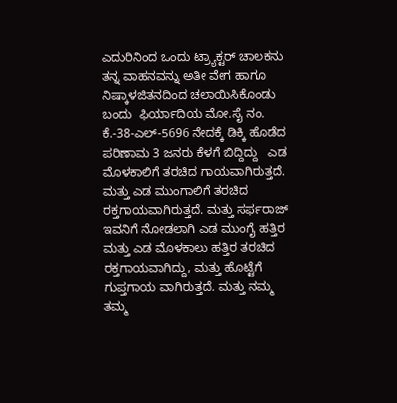ಎದುರಿನಿಂದ ಒಂದು ಟ್ರ್ಯಾಕ್ಟರ್ ಚಾಲಕನು ತನ್ನ ವಾಹನವನ್ನು ಅತೀ ವೇಗ ಹಾಗೂ ನಿಷ್ಕಾಳಜಿತನದಿಂದ ಚಲಾಯಿಸಿಕೊಂಡು ಬಂದು  ಫಿರ್ಯಾದಿಯ ಮೋ.ಸೈ ನಂ. ಕೆ.-38-ಎಲ್-5696 ನೇದಕ್ಕೆ ಡಿಕ್ಕಿ ಹೊಡೆದ ಪರಿಣಾಮ 3 ಜನರು ಕೆಳಗೆ ಬಿದ್ದಿದ್ದು   ಎಡ ಮೊಳಕಾಲಿಗೆ ತರಚಿದ ಗಾಯವಾಗಿರುತ್ತದೆ. ಮತ್ತು ಎಡ ಮುಂಗಾಲಿಗೆ ತರಚಿದ ರಕ್ತಗಾಯವಾಗಿರುತ್ತದೆ. ಮತ್ತು ಸರ್ಫರಾಜ್ ಇವನಿಗೆ ನೋಡಲಾಗಿ ಎಡ ಮುಂಗೈ ಹತ್ತಿರ ಮತ್ತು ಎಡ ಮೊಳಕಾಲು ಹತ್ತಿರ ತರಚಿದ ರಕ್ತಗಾಯವಾಗಿದ್ದು, ಮತ್ತು ಹೊಟ್ಟೆಗೆ ಗುಪ್ತಗಾಯ ವಾಗಿರುತ್ತದೆ. ಮತ್ತು ನಮ್ಮ ತಮ್ಮ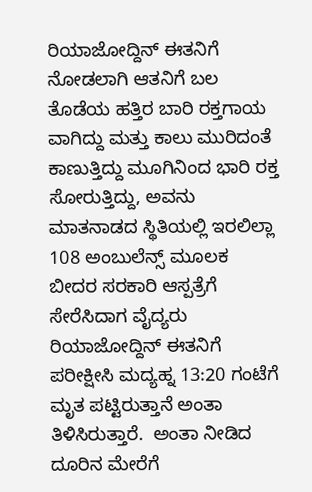ರಿಯಾಜೋದ್ದಿನ್ ಈತನಿಗೆ ನೋಡಲಾಗಿ ಆತನಿಗೆ ಬಲ ತೊಡೆಯ ಹತ್ತಿರ ಬಾರಿ ರಕ್ತಗಾಯ ವಾಗಿದ್ದು ಮತ್ತು ಕಾಲು ಮುರಿದಂತೆ ಕಾಣುತ್ತಿದ್ದು ಮೂಗಿನಿಂದ ಭಾರಿ ರಕ್ತ ಸೋರುತ್ತಿದ್ದು, ಅವನು ಮಾತನಾಡದ ಸ್ಥಿತಿಯಲ್ಲಿ ಇರಲಿಲ್ಲಾ   108 ಅಂಬುಲೆನ್ಸ್ ಮೂಲಕ  ಬೀದರ ಸರಕಾರಿ ಆಸ್ಪತ್ರೆಗೆ ಸೇರೆಸಿದಾಗ ವೈದ್ಯರು ರಿಯಾಜೋದ್ದಿನ್ ಈತನಿಗೆ  ಪರೀಕ್ಷೀಸಿ ಮದ್ಯಹ್ನ 13:20 ಗಂಟೆಗೆ ಮೃತ ಪಟ್ಟಿರುತ್ತಾನೆ ಅಂತಾ ತಿಳಿಸಿರುತ್ತಾರೆ.  ಅಂತಾ ನೀಡಿದ ದೂರಿನ ಮೇರೆಗೆ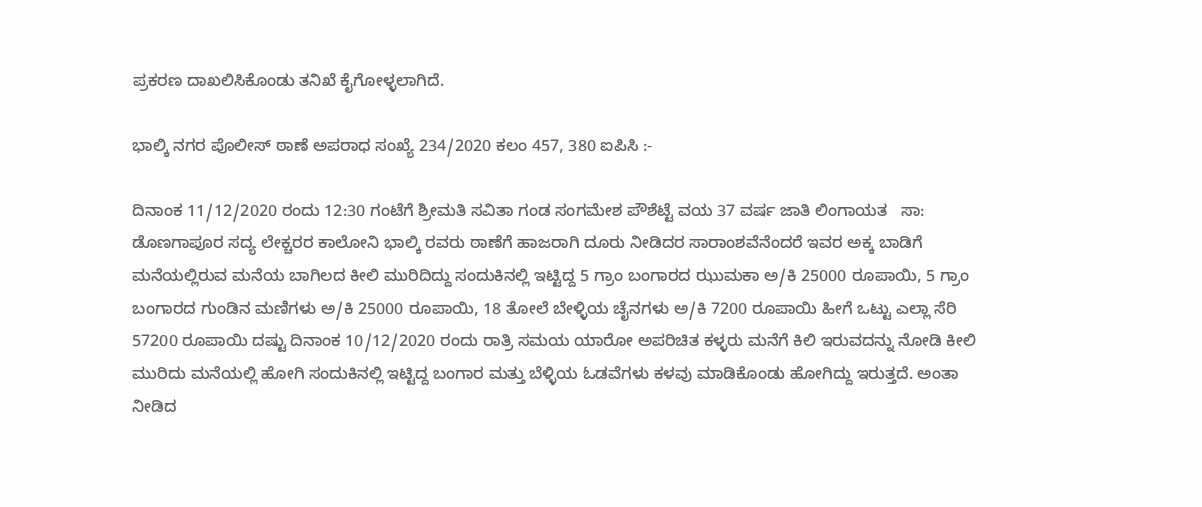ಪ್ರಕರಣ ದಾಖಲಿಸಿಕೊಂಡು ತನಿಖೆ ಕೈಗೋಳ್ಳಲಾಗಿದೆ.

ಭಾಲ್ಕಿ ನಗರ ಪೊಲೀಸ್ ಠಾಣೆ ಅಪರಾಧ ಸಂಖ್ಯೆ 234/2020 ಕಲಂ 457, 380 ಐಪಿಸಿ :-

ದಿನಾಂಕ 11/12/2020 ರಂದು 12:30 ಗಂಟೆಗೆ ಶ್ರೀಮತಿ ಸವಿತಾ ಗಂಡ ಸಂಗಮೇಶ ಪೌಶೆಟ್ಟೆ ವಯ 37 ವರ್ಷ ಜಾತಿ ಲಿಂಗಾಯತ   ಸಾ: ಡೊಣಗಾಪೂರ ಸದ್ಯ ಲೇಕ್ಚರರ ಕಾಲೋನಿ ಭಾಲ್ಕಿ ರವರು ಠಾಣೆಗೆ ಹಾಜರಾಗಿ ದೂರು ನೀಡಿದರ ಸಾರಾಂಶವೆನೆಂದರೆ ಇವರ ಅಕ್ಕ ಬಾಡಿಗೆ ಮನೆಯಲ್ಲಿರುವ ಮನೆಯ ಬಾಗಿಲದ ಕೀಲಿ ಮುರಿದಿದ್ದು ಸಂದುಕಿನಲ್ಲಿ ಇಟ್ಟಿದ್ದ 5 ಗ್ರಾಂ ಬಂಗಾರದ ಝುಮಕಾ ಅ/ಕಿ 25000 ರೂಪಾಯಿ, 5 ಗ್ರಾಂ ಬಂಗಾರದ ಗುಂಡಿನ ಮಣಿಗಳು ಅ/ಕಿ 25000 ರೂಪಾಯಿ, 18 ತೋಲೆ ಬೇಳ್ಳಿಯ ಚೈನಗಳು ಅ/ಕಿ 7200 ರೂಪಾಯಿ ಹೀಗೆ ಒಟ್ಟು ಎಲ್ಲಾ ಸೆರಿ 57200 ರೂಪಾಯಿ ದಷ್ಟು ದಿನಾಂಕ 10/12/2020 ರಂದು ರಾತ್ರಿ ಸಮಯ ಯಾರೋ ಅಪರಿಚಿತ ಕಳ್ಳರು ಮನೆಗೆ ಕಿಲಿ ಇರುವದನ್ನು ನೋಡಿ ಕೀಲಿ ಮುರಿದು ಮನೆಯಲ್ಲಿ ಹೋಗಿ ಸಂದುಕಿನಲ್ಲಿ ಇಟ್ಟಿದ್ದ ಬಂಗಾರ ಮತ್ತು ಬೆಳ್ಳಿಯ ಓಡವೆಗಳು ಕಳವು ಮಾಡಿಕೊಂಡು ಹೋಗಿದ್ದು ಇರುತ್ತದೆ. ಅಂತಾ ನೀಡಿದ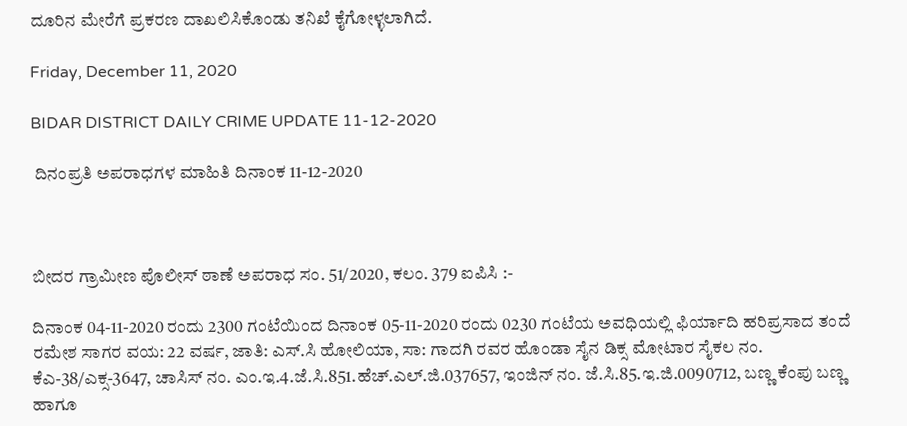ದೂರಿನ ಮೇರೆಗೆ ಪ್ರಕರಣ ದಾಖಲಿಸಿಕೊಂಡು ತನಿಖೆ ಕೈಗೋಳ್ಳಲಾಗಿದೆ.

Friday, December 11, 2020

BIDAR DISTRICT DAILY CRIME UPDATE 11-12-2020

 ದಿನಂಪ್ರತಿ ಅಪರಾಧಗಳ ಮಾಹಿತಿ ದಿನಾಂಕ 11-12-2020



ಬೀದರ ಗ್ರಾಮೀಣ ಪೊಲೀಸ್ ಠಾಣೆ ಅಪರಾಧ ಸಂ. 51/2020, ಕಲಂ. 379 ಐಪಿಸಿ :-

ದಿನಾಂಕ 04-11-2020 ರಂದು 2300 ಗಂಟೆಯಿಂದ ದಿನಾಂಕ 05-11-2020 ರಂದು 0230 ಗಂಟೆಯ ಅವಧಿಯಲ್ಲಿ ಫಿರ್ಯಾದಿ ಹರಿಪ್ರಸಾದ ತಂದೆ ರಮೇಶ ಸಾಗರ ವಯ: 22 ವರ್ಷ, ಜಾತಿ: ಎಸ್.ಸಿ ಹೋಲಿಯಾ, ಸಾ: ಗಾದಗಿ ರವರ ಹೊಂಡಾ ಸೈನ ಡಿಕ್ಸ ಮೋಟಾರ ಸೈಕಲ ನಂ. ಕೆಎ-38/ಎಕ್ಸ-3647, ಚಾಸಿಸ್ ನಂ. ಎಂ.ಇ.4.ಜೆ.ಸಿ.851.ಹೆಚ್.ಎಲ್.ಜಿ.037657, ಇಂಜಿನ್ ನಂ. ಜೆ.ಸಿ.85.ಇ.ಜಿ.0090712, ಬಣ್ಣ ಕೆಂಪು ಬಣ್ಣ ಹಾಗೂ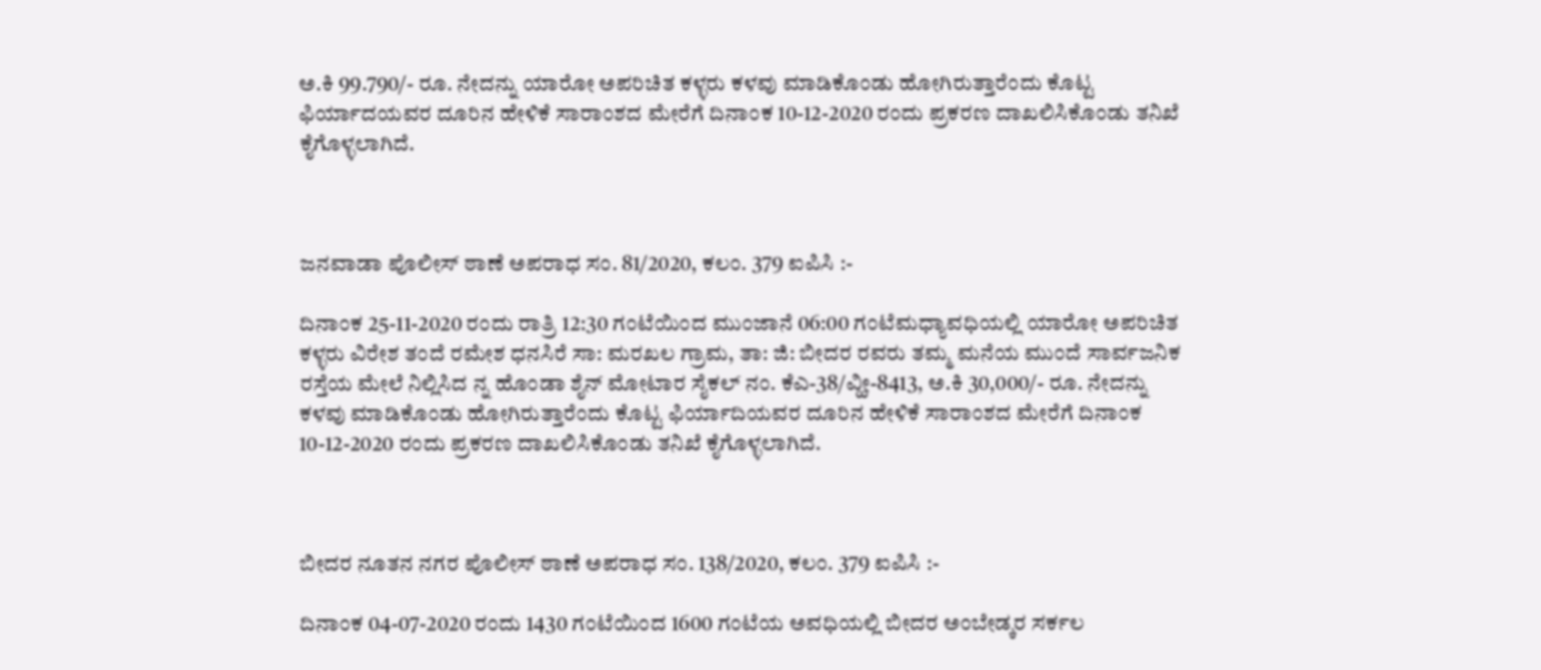ಅ.ಕಿ 99.790/- ರೂ. ನೇದನ್ನು ಯಾರೋ ಅಪರಿಚಿತ ಕಳ್ಳರು ಕಳವು ಮಾಡಿಕೊಂಡು ಹೋಗಿರುತ್ತಾರೆಂದು ಕೊಟ್ಟ ಫಿರ್ಯಾದಯವರ ದೂರಿನ ಹೇಳಿಕೆ ಸಾರಾಂಶದ ಮೇರೆಗೆ ದಿನಾಂಕ 10-12-2020 ರಂದು ಪ್ರಕರಣ ದಾಖಲಿಸಿಕೊಂಡು ತನಿಖೆ ಕೈಗೊಳ್ಳಲಾಗಿದೆ.



ಜನವಾಡಾ ಪೊಲೀಸ್ ಠಾಣೆ ಅಪರಾಧ ಸಂ. 81/2020, ಕಲಂ. 379 ಐಪಿಸಿ :-

ದಿನಾಂಕ 25-11-2020 ರಂದು ರಾತ್ರಿ 12:30 ಗಂಟೆಯಿಂದ ಮುಂಜಾನೆ 06:00 ಗಂಟೆಮಧ್ಯಾವಧಿಯಲ್ಲಿ ಯಾರೋ ಅಪರಿಚಿತ ಕಳ್ಳರು ವಿರೇಶ ತಂದೆ ರಮೇಶ ಧನಸಿರೆ ಸಾ: ಮರಖಲ ಗ್ರಾಮ, ತಾ: ಜಿ: ಬೀದರ ರವರು ತಮ್ಮ ಮನೆಯ ಮುಂದೆ ಸಾರ್ವಜನಿಕ ರಸ್ತೆಯ ಮೇಲೆ ನಿಲ್ಲಿಸಿದ ನ್ನ ಹೊಂಡಾ ಶೈನ್ ಮೋಟಾರ ಸೈಕಲ್ ನಂ. ಕೆಎ-38/ವ್ಹೀ-8413, ಅ.ಕಿ 30,000/- ರೂ. ನೇದನ್ನು ಕಳವು ಮಾಡಿಕೊಂಡು ಹೋಗಿರುತ್ತಾರೆಂದು ಕೊಟ್ಟ ಫಿರ್ಯಾದಿಯವರ ದೂರಿನ ಹೇಳಿಕೆ ಸಾರಾಂಶದ ಮೇರೆಗೆ ದಿನಾಂಕ 10-12-2020 ರಂದು ಪ್ರಕರಣ ದಾಖಲಿಸಿಕೊಂಡು ತನಿಖೆ ಕೈಗೊಳ್ಳಲಾಗಿದೆ.



ಬೀದರ ನೂತನ ನಗರ ಪೊಲೀಸ್ ಠಾಣೆ ಅಪರಾಧ ಸಂ. 138/2020, ಕಲಂ. 379 ಐಪಿಸಿ :-

ದಿನಾಂಕ 04-07-2020 ರಂದು 1430 ಗಂಟೆಯಿಂದ 1600 ಗಂಟೆಯ ಅವಧಿಯಲ್ಲಿ ಬೀದರ ಅಂಬೇಡ್ಕರ ಸರ್ಕಲ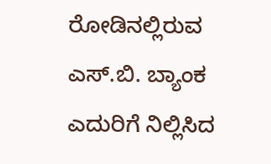ರೋಡಿನಲ್ಲಿರುವ ಎಸ್.ಬಿ. ಬ್ಯಾಂಕ ಎದುರಿಗೆ ನಿಲ್ಲಿಸಿದ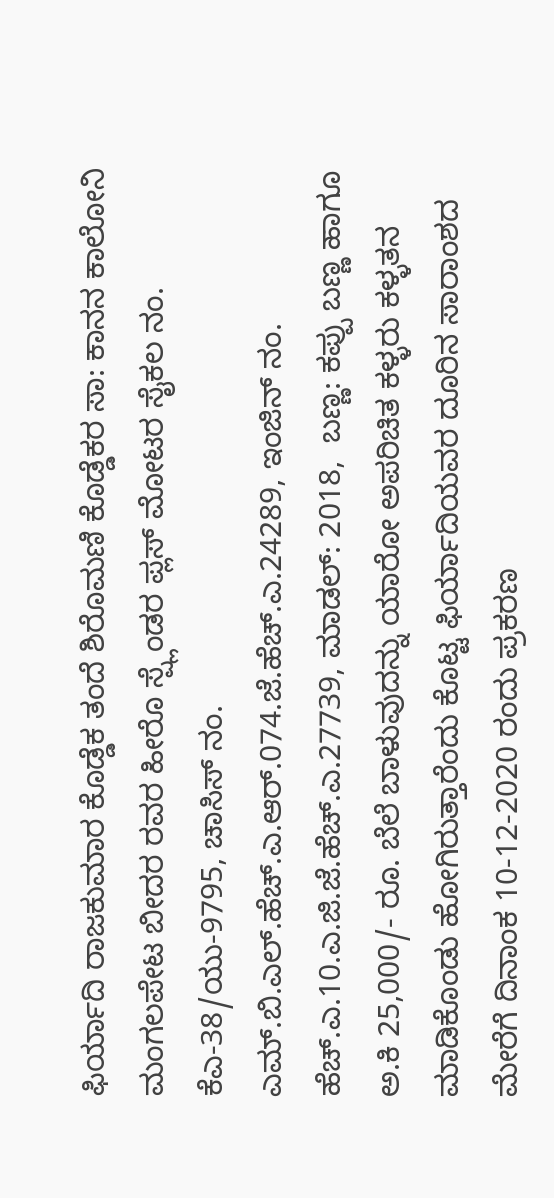ಫಿರ್ಯಾದಿ ರಾಜಕುಮಾರ ಕೊಡ್ಡೆಕ ತಂದೆ ಶಿರೊಮಣಿ ಕೊಡ್ಡೆಕರ ಸಾ: ಕಾನನ ಕಾಲೋನಿ ಮಂಗಲಪೇಟ ಬೀದರ ರವರ ಹೀರೊ ಸ್ಪ್ಲೆಂಡರ ಪ್ಲಸ್ ಮೋಟರ ಸೈಕಲ ನಂ. ಕೆಎ-38/ಯು-9795, ಚಾಸಿಸ್ ನಂ. ಎಮ್.ಬಿ.ಎಲ್.ಹೆಚ್.ಎ.ಆರ್.074.ಜೆ.ಹೆಚ್.ಎ.24289, ಇಂಜಿನ್ ನಂ. ಹೆಚ್.ಎ.10.ಎ.ಜಿ.ಜೆ.ಹೆಚ್.ಎ.27739, ಮಾಡಲ್: 2018,  ಬಣ್ಣ: ಕಪ್ಪು ಬಣ್ಣ ಹಾಗೂ ಅ.ಕಿ 25,000/- ರೂ. ಬೆಲೆ ಬಾಳುವುದನ್ನು ಯಾರೋ ಅಪರಿಚಿತ ಕಳ್ಳರು ಕಳ್ಳತನ ಮಾಡಿಕೊಂಡು ಹೋಗಿರುತ್ತಾರೆಂದು ಕೊಟ್ಟ ಫಿರ್ಯಾದಿಯವರ ದೂರಿನ ಸಾರಾಂಶದ ಮೇರೆಗೆ ದಿನಾಂಕ 10-12-2020 ರಂದು ಪ್ರಕರಣ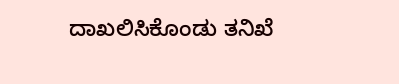ದಾಖಲಿಸಿಕೊಂಡು ತನಿಖೆ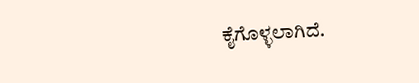ಕೈಗೊಳ್ಳಲಾಗಿದೆ.